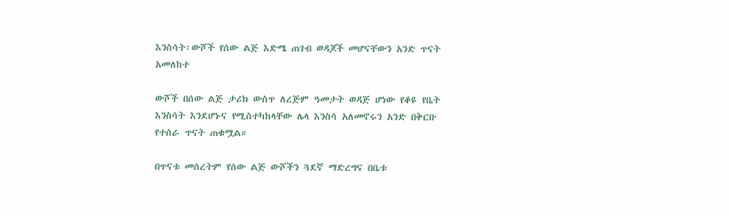እንስሳት፡ውሾች የሰው ልጅ እድሜ ጠገብ ወዳጆች መሆናቸውን አንድ ጥናት አመለከተ

ውሾች በሰው ልጅ ታሪክ ውስጥ ለረጅም ዓመታት ወዳጅ ሆነው የቆዩ የቤት እንስሳት እንደሆኑና የሚስተካከላቸው ሌላ እንስሳ አለመኖሩን አንድ በቅርቡ የተሰራ ጥናት ጠቁሟል።

በጥናቱ መሰረትም የሰው ልጅ ውሾችን ጓደኛ ማድረግና በቤቱ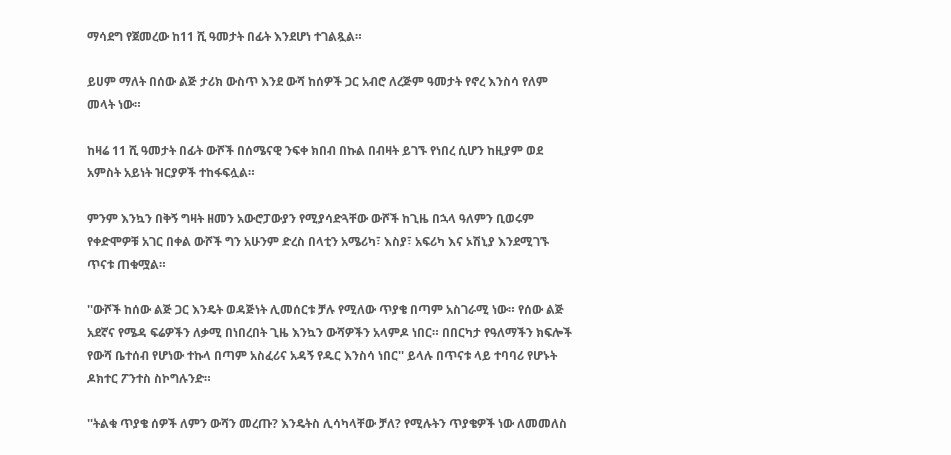ማሳደግ የጀመረው ከ11 ሺ ዓመታት በፊት እንደሆነ ተገልጿል።

ይሀም ማለት በሰው ልጅ ታሪክ ውስጥ እንደ ውሻ ከሰዎች ጋር አብሮ ለረጅም ዓመታት የኖረ እንስሳ የለም መላት ነው።

ከዛሬ 11 ሺ ዓመታት በፊት ውሾች በሰሜናዊ ንፍቀ ክበብ በኩል በብዛት ይገኙ የነበረ ሲሆን ከዚያም ወደ አምስት አይነት ዝርያዎች ተከፋፍሏል።

ምንም እንኳን በቅኝ ግዛት ዘመን አውሮፓውያን የሚያሳድጓቸው ውሾች ከጊዜ በኋላ ዓለምን ቢወሩም የቀድሞዎቹ አገር በቀል ውሾች ግን አሁንም ድረስ በላቲን አሜሪካ፣ እስያ፣ አፍሪካ እና ኦሽኒያ እንደሚገኙ ጥናቱ ጠቁሟል።

''ውሾች ከሰው ልጅ ጋር እንዴት ወዳጅነት ሊመሰርቱ ቻሉ የሚለው ጥያቄ በጣም አስገራሚ ነው። የሰው ልጅ አደኛና የሜዳ ፍሬዎችን ለቃሚ በነበረበት ጊዜ እንኳን ውሻዎችን አላምዶ ነበር። በበርካታ የዓለማችን ክፍሎች የውሻ ቤተሰብ የሆነው ተኩላ በጣም አስፈሪና አዳኝ የዱር እንስሳ ነበር'' ይላሉ በጥናቱ ላይ ተባባሪ የሆኑት ዶክተር ፖንተስ ስኮግሉንድ።

''ትልቁ ጥያቄ ሰዎች ለምን ውሻን መረጡ? እንዴትስ ሊሳካላቸው ቻለ? የሚሉትን ጥያቄዎች ነው ለመመለስ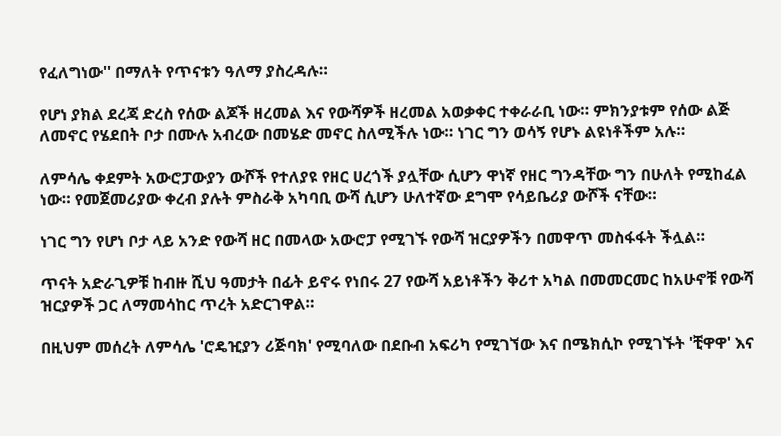የፈለግነው'' በማለት የጥናቱን ዓለማ ያስረዳሉ።

የሆነ ያክል ደረጃ ድረስ የሰው ልጆች ዘረመል እና የውሻዎች ዘረመል አወቃቀር ተቀራራቢ ነው። ምክንያቱም የሰው ልጅ ለመኖር የሄደበት ቦታ በሙሉ አብረው በመሄድ መኖር ስለሚችሉ ነው። ነገር ግን ወሳኝ የሆኑ ልዩነቶችም አሉ።

ለምሳሌ ቀደምት አውሮፓውያን ውሾች የተለያዩ የዘር ሀረጎች ያሏቸው ሲሆን ዋነኛ የዘር ግንዳቸው ግን በሁለት የሚከፈል ነው። የመጀመሪያው ቀረብ ያሉት ምስራቅ አካባቢ ውሻ ሲሆን ሁለተኛው ደግሞ የሳይቤሪያ ውሾች ናቸው።

ነገር ግን የሆነ ቦታ ላይ አንድ የውሻ ዘር በመላው አውሮፓ የሚገኙ የውሻ ዝርያዎችን በመዋጥ መስፋፋት ችሏል።

ጥናት አድራጊዎቹ ከብዙ ሺህ ዓመታት በፊት ይኖሩ የነበሩ 27 የውሻ አይነቶችን ቅሪተ አካል በመመርመር ከአሁኖቹ የውሻ ዝርያዎች ጋር ለማመሳከር ጥረት አድርገዋል።

በዚህም መሰረት ለምሳሌ 'ሮዴዢያን ሪጅባክ' የሚባለው በደቡብ አፍሪካ የሚገኘው እና በሜክሲኮ የሚገኙት 'ቺዋዋ' እና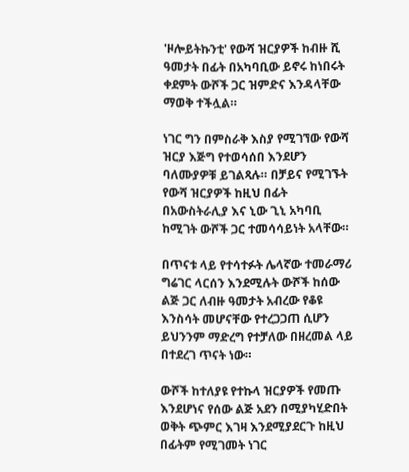'ዞሎይትኩንቲ' የውሻ ዝርያዎች ከብዙ ሺ ዓመታት በፊት በአካባቢው ይኖሩ ከነበሩት ቀደምት ውሾች ጋር ዝምድና እንዳላቸው ማወቅ ተችሏል።

ነገር ግን በምስራቅ እስያ የሚገኘው የውሻ ዝርያ እጅግ የተወሳሰበ እንደሆን ባለሙያዎቹ ይገልጻሉ። በቻይና የሚገኙት የውሻ ዝርያዎች ከዚህ በፊት በአውስትራሊያ እና ኒው ጊኒ አካባቢ ከሚገት ውሾች ጋር ተመሳሳይነት አላቸው።

በጥናቱ ላይ የተሳተፉት ሌላኛው ተመራማሪ ግሬገር ላርሰን እንደሚሉት ውሾች ከሰው ልጅ ጋር ለብዙ ዓመታት አብረው የቆዩ እንስሳት መሆናቸው የተረጋጋጠ ሲሆን ይህንንም ማድረግ የተቻለው በዘረመል ላይ በተደረገ ጥናት ነው።

ውሾች ከተለያዩ የተኩላ ዝርያዎች የመጡ እንደሆነና የሰው ልጅ አደን በሚያካሂድበት ወቅት ጭምር እገዛ እንደሚያደርጉ ከዚህ በፊትም የሚገመት ነገር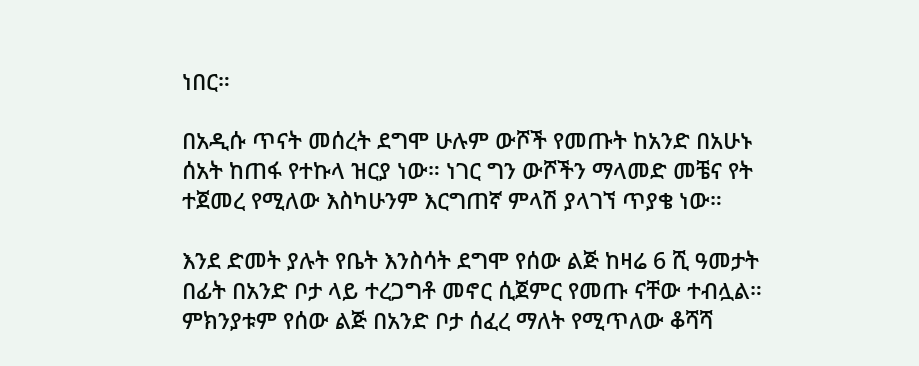ነበር።

በአዲሱ ጥናት መሰረት ደግሞ ሁሉም ውሾች የመጡት ከአንድ በአሁኑ ሰአት ከጠፋ የተኩላ ዝርያ ነው። ነገር ግን ውሾችን ማላመድ መቼና የት ተጀመረ የሚለው እስካሁንም እርግጠኛ ምላሽ ያላገኘ ጥያቄ ነው።

እንደ ድመት ያሉት የቤት እንስሳት ደግሞ የሰው ልጅ ከዛሬ 6 ሺ ዓመታት በፊት በአንድ ቦታ ላይ ተረጋግቶ መኖር ሲጀምር የመጡ ናቸው ተብሏል። ምክንያቱም የሰው ልጅ በአንድ ቦታ ሰፈረ ማለት የሚጥለው ቆሻሻ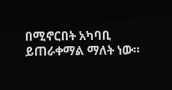በሚኖርበት አካባቢ ይጠራቀማል ማለት ነው።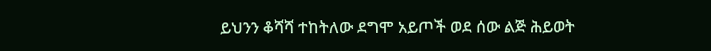ይህንን ቆሻሻ ተከትለው ደግሞ አይጦች ወደ ሰው ልጅ ሕይወት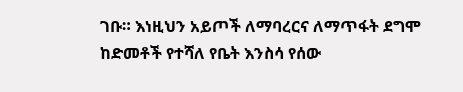ገቡ። እነዚህን አይጦች ለማባረርና ለማጥፋት ደግሞ ከድመቶች የተሻለ የቤት እንስሳ የሰው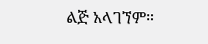ልጅ አላገኘም።